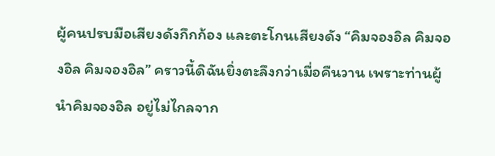ผู้คนปรบมือเสียงดังกึกก้อง และตะโกนเสียงดัง “คิมจองอิล คิมจองอิล คิมจองอิล” คราวนี้ดิฉันยิ่งตะลึงกว่าเมื่อคืนวาน เพราะท่านผู้นำคิมจองอิล อยู่ไม่ไกลจาก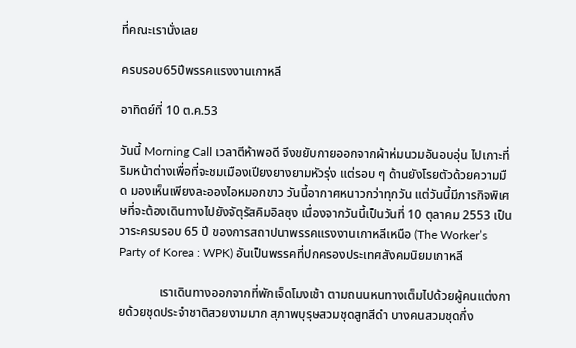ที่คณะเรานั่งเลย

ครบรอบ65ปีพรรคแรงงานเกาหลี

อาทิตย์ที่ 10 ต.ค.53

วันนี้ Morning Call เวลาตีห้าพอดี จึงขยับกายออกจากผ้าห่มนวมอันอบอุ่น ไปเกาะที่ริมหน้าต่างเพื่อที่จะชมเมืองเปียงยางยามหัวรุ่ง แต่รอบ ๆ ด้านยังโรยตัวด้วยความมืด มองเห็นเพียงละอองไอหมอกขาว วันนี้อากาศหนาวกว่าทุกวัน แต่วันนี้มีภารกิจพิเศษที่จะต้องเดินทางไปยังจัตุรัสคิมอิลซุง เนื่องจากวันนี้เป็นวันที่ 10 ตุลาคม 2553 เป็นวาระครบรอบ 65 ปี ของการสถาปนาพรรคแรงงานเกาหลีเหนือ (The Worker’s Party of Korea : WPK) อันเป็นพรรคที่ปกครองประเทศสังคมนิยมเกาหลี

             เราเดินทางออกจากที่พักเจ็ดโมงเช้า ตามถนนหนทางเต็มไปด้วยผู้คนแต่งกายด้วยชุดประจำชาติสวยงามมาก สุภาพบุรุษสวมชุดสูทสีดำ บางคนสวมชุดกึ่ง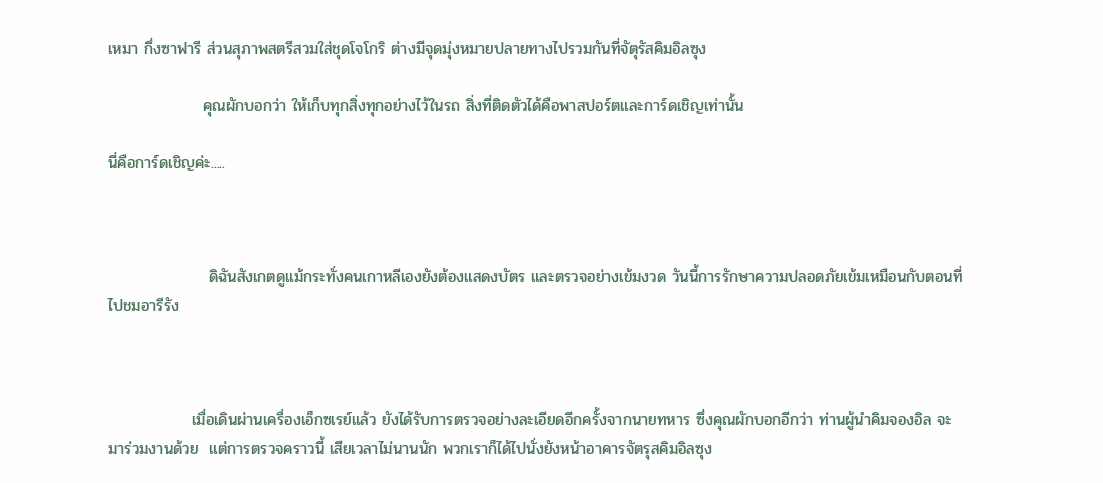เหมา กึ่งซาฟารี ส่วนสุภาพสตรีสวมใส่ชุดโจโกริ ต่างมีจุดมุ่งหมายปลายทางไปรวมกันที่จัตุรัสคิมอิลซุง

                 คุณผักบอกว่า ให้เก็บทุกสิ่งทุกอย่างไว้ในรถ สิ่งที่ติดตัวได้คือพาสปอร์ตและการ์ดเชิญเท่านั้น

นี่คือการ์ดเชิญค่ะ.....



                  ดิฉันสังเกตดูแม้กระทั่งคนเกาหลีเองยังต้องแสดงบัตร และตรวจอย่างเข้มงวด วันนี้การรักษาความปลอดภัยเข้มเหมือนกับตอนที่ไปชมอารีรัง



               เมื่อเดินผ่านเครื่องเอ็กซเรย์แล้ว ยังได้รับการตรวจอย่างละเอียดอีกครั้งจากนายทหาร ซึ่งคุณผักบอกอีกว่า ท่านผู้นำคิมจองอิล จะมาร่วมงานด้วย  แต่การตรวจคราวนี้ เสียเวลาไม่นานนัก พวกเราก็ได้ไปนั่งยังหน้าอาคารจัตรุสคิมอิลซุง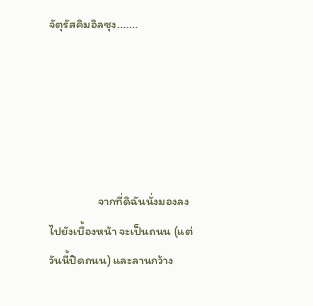จัตุรัสคิมอิลซุง.......





                  จากที่ดิฉันนั่งมองลงไปยังเบื้องหน้า จะเป็นถนน (แต่วันนี้ปิดถนน) และลานกว้าง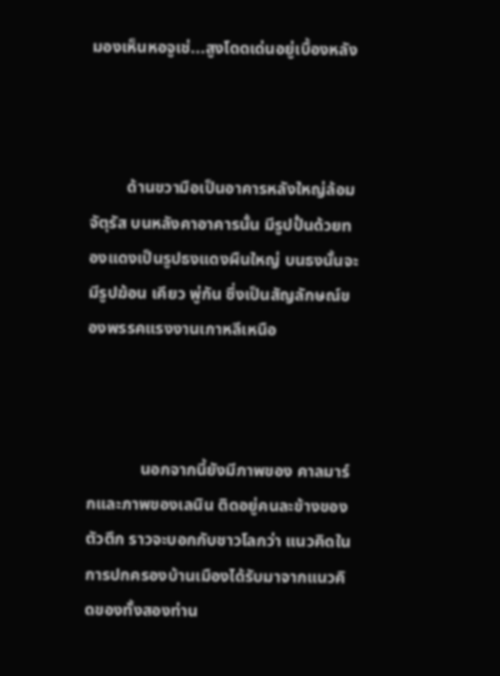มองเห็นหอจูเช่...สูงโดดเด่นอยู่เบื้องหลัง



         ด้านขวามือเป็นอาคารหลังใหญ่ล้อมจัตุรัส บนหลังคาอาคารนั้น มีรูปปั้นด้วยทองแดงเป็นรูปธงแดงผืนใหญ่ บนธงนั้นจะมีรูปฆ้อน เคียว พู่กัน ซึ่งเป็นสัญลักษณ์ของพรรคแรงงานเกาหลีเหนือ



             นอกจากนี้ยังมีภาพของ คาลมาร์กและภาพของเลนิน ติดอยู่คนละข้างของตัวตึก ราวจะบอกกับชาวโลกว่า แนวคิดในการปกครองบ้านเมืองได้รับมาจากแนวคิดของทั้งสองท่าน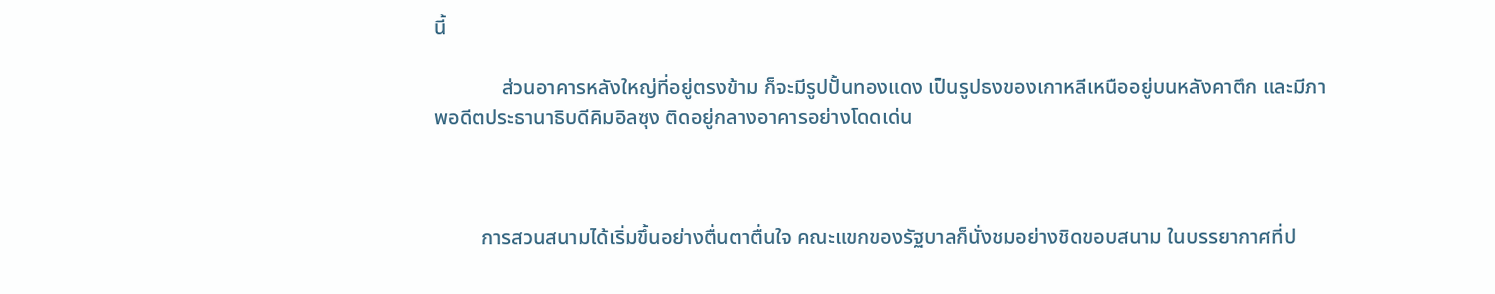นี้

             ส่วนอาคารหลังใหญ่ที่อยู่ตรงข้าม ก็จะมีรูปปั้นทองแดง เป็นรูปธงของเกาหลีเหนืออยู่บนหลังคาตึก และมีภาพอดีตประธานาธิบดีคิมอิลซุง ติดอยู่กลางอาคารอย่างโดดเด่น



         การสวนสนามได้เริ่มขึ้นอย่างตื่นตาตื่นใจ คณะแขกของรัฐบาลก็นั่งชมอย่างชิดขอบสนาม ในบรรยากาศที่ป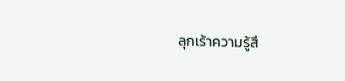ลุกเร้าความรู้สึ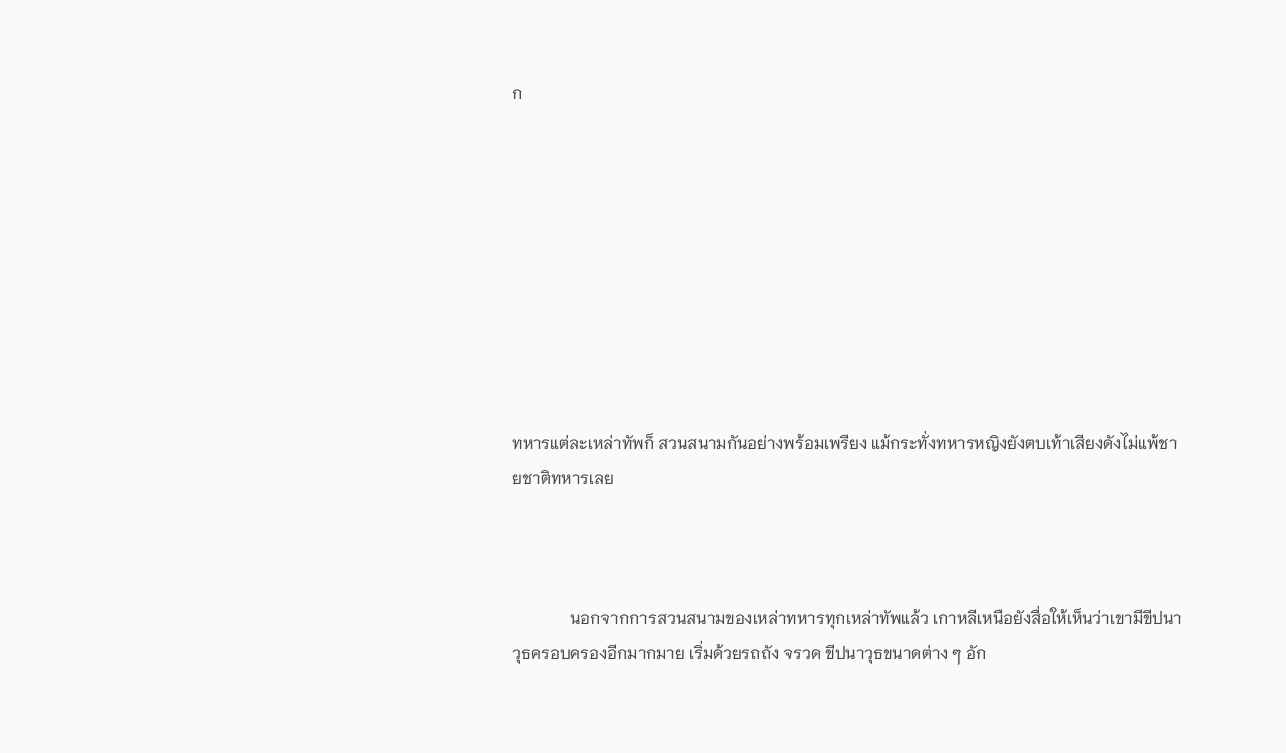ก









ทหารแต่ละเหล่าทัพก็ สวนสนามกันอย่างพร้อมเพรียง แม้กระทั่งทหารหญิงยังตบเท้าเสียงดังไม่แพ้ชายชาติทหารเลย



              นอกจากการสวนสนามของเหล่าทหารทุกเหล่าทัพแล้ว เกาหลีเหนือยังสื่อให้เห็นว่าเขามีขีปนาวุธครอบครองอีกมากมาย เริ่มด้วยรถถัง จรวด ขีปนาวุธขนาดต่าง ๆ อัก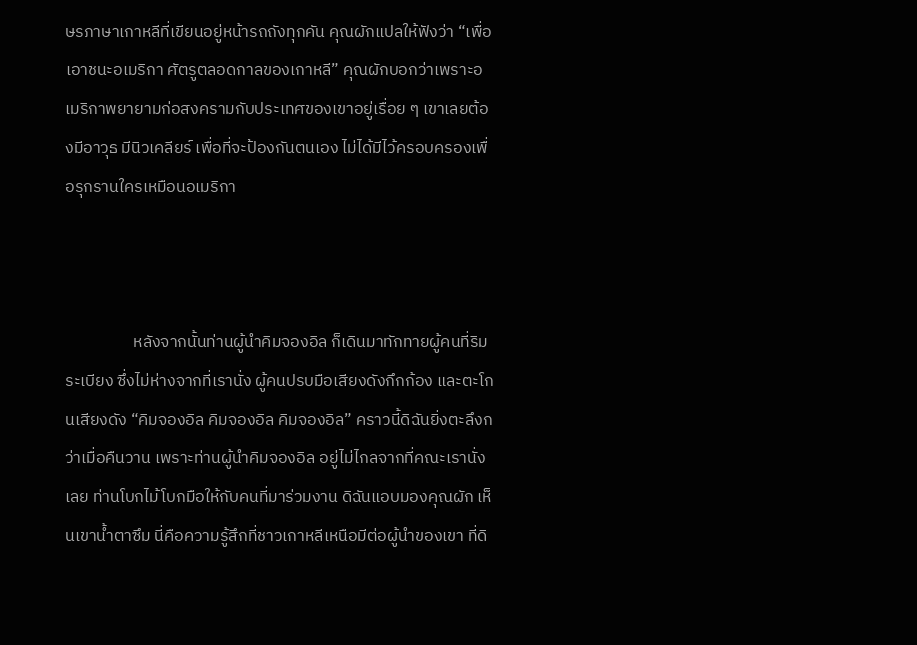ษรภาษาเกาหลีที่เขียนอยู่หน้ารถถังทุกคัน คุณผักแปลให้ฟังว่า “เพื่อเอาชนะอเมริกา ศัตรูตลอดกาลของเกาหลี” คุณผักบอกว่าเพราะอเมริกาพยายามก่อสงครามกับประเทศของเขาอยู่เรื่อย ๆ เขาเลยต้องมีอาวุธ มีนิวเคลียร์ เพื่อที่จะป้องกันตนเอง ไม่ได้มีไว้ครอบครองเพื่อรุกรานใครเหมือนอเมริกา



                  หลังจากนั้นท่านผู้นำคิมจองอิล ก็เดินมาทักทายผู้คนที่ริมระเบียง ซึ่งไม่ห่างจากที่เรานั่ง ผู้คนปรบมือเสียงดังกึกก้อง และตะโกนเสียงดัง “คิมจองอิล คิมจองอิล คิมจองอิล” คราวนี้ดิฉันยิ่งตะลึงกว่าเมื่อคืนวาน เพราะท่านผู้นำคิมจองอิล อยู่ไม่ไกลจากที่คณะเรานั่งเลย ท่านโบกไม้โบกมือให้กับคนที่มาร่วมงาน ดิฉันแอบมองคุณผัก เห็นเขาน้ำตาซึม นี่คือความรู้สึกที่ชาวเกาหลีเหนือมีต่อผู้นำของเขา ที่ดิ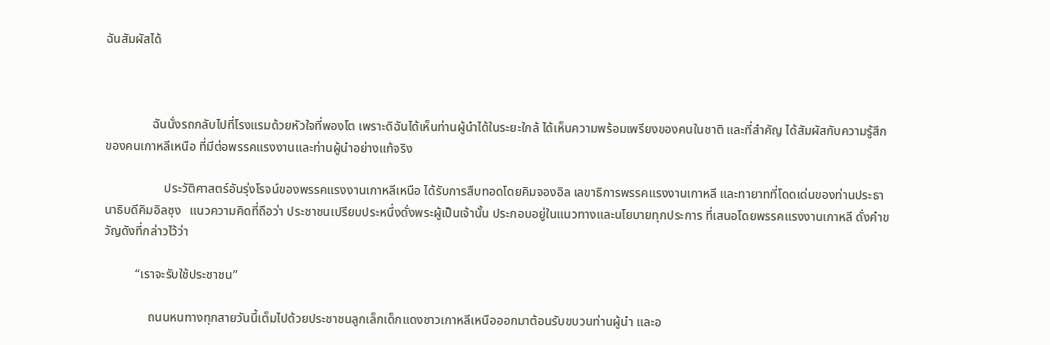ฉันสัมผัสได้



               ฉันนั่งรถกลับไปที่โรงแรมด้วยหัวใจที่พองโต เพราะดิฉันได้เห็นท่านผู้นำได้ในระยะใกล้ ได้เห็นความพร้อมเพรียงของคนในชาติ และที่สำคัญ ได้สัมผัสกับความรู้สึกของคนเกาหลีเหนือ ที่มีต่อพรรคแรงงานและท่านผู้นำอย่างแท้จริง

                   ประวัติศาสตร์อันรุ่งโรจน์ของพรรคแรงงานเกาหลีเหนือ ได้รับการสืบทอดโดยคิมจองอิล เลขาธิการพรรคแรงงานเกาหลี และทายาทที่โดดเด่นของท่านประธานาธิบดีคิมอิลซุง   แนวความคิดที่ถือว่า ประชาชนเปรียบประหนึ่งดั่งพระผู้เป็นเจ้านั้น ประกอบอยู่ในแนวทางและนโยบายทุกประการ ที่เสนอโดยพรรคแรงงานเกาหลี ดั่งคำขวัญดังที่กล่าวไว้ว่า

          “เราจะรับใช้ประชาชน”

              ถนนหนทางทุกสายวันนี้เต็มไปด้วยประชาชนลูกเล็กเด็กแดงชาวเกาหลีเหนือออกมาต้อนรับขบวนท่านผู้นำ และอ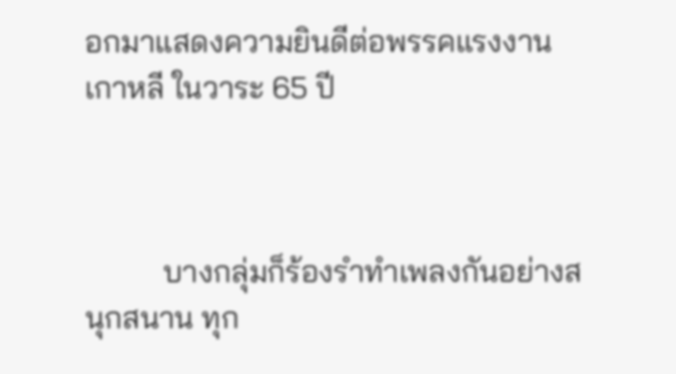อกมาแสดงความยินดีต่อพรรคแรงงานเกาหลี ในวาระ 65 ปี



          บางกลุ่มก็ร้องรำทำเพลงกันอย่างสนุกสนาน ทุก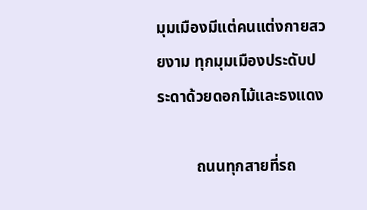มุมเมืองมีแต่คนแต่งกายสวยงาม ทุกมุมเมืองประดับประดาด้วยดอกไม้และธงแดง

          ถนนทุกสายที่รถ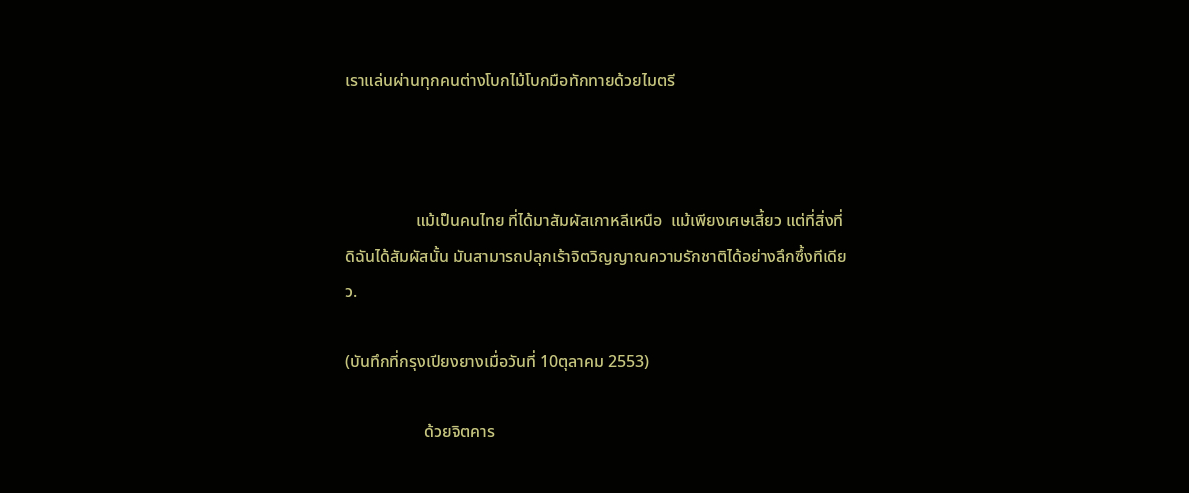เราแล่นผ่านทุกคนต่างโบกไม้โบกมือทักทายด้วยไมตรี



                 แม้เป็นคนไทย ที่ได้มาสัมผัสเกาหลีเหนือ  แม้เพียงเศษเสี้ยว แต่ที่สิ่งที่ดิฉันได้สัมผัสนั้น มันสามารถปลุกเร้าจิตวิญญาณความรักชาติได้อย่างลึกซึ้งทีเดียว.

(บันทึกที่กรุงเปียงยางเมื่อวันที่ 10ตุลาคม 2553)

                   ด้วยจิตคาร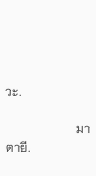วะ.

                       มาตายี.